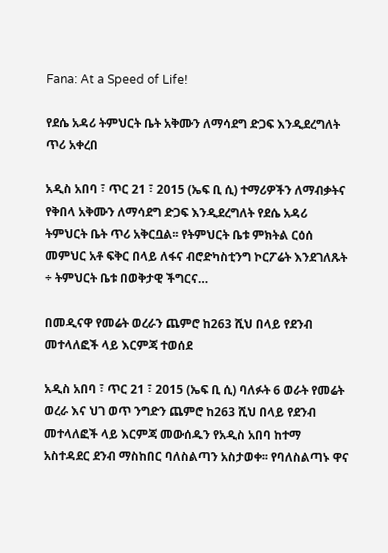Fana: At a Speed of Life!

የደሴ አዳሪ ትምህርት ቤት አቅሙን ለማሳደግ ድጋፍ እንዲደረግለት ጥሪ አቀረበ

አዲስ አበባ ፣ ጥር 21 ፣ 2015 (ኤፍ ቢ ሲ) ተማሪዎችን ለማብቃትና የቅበላ አቅሙን ለማሳደግ ድጋፍ እንዲደረግለት የደሴ አዳሪ ትምህርት ቤት ጥሪ አቅርቧል፡፡ የትምህርት ቤቱ ምክትል ርዕሰ መምህር አቶ ፍቅር በላይ ለፋና ብሮድካስቲንግ ኮርፖሬት እንደገለጹት ÷ ትምህርት ቤቱ በወቅታዊ ችግርና…

በመዲናዋ የመሬት ወረራን ጨምሮ ከ263 ሺህ በላይ የደንብ መተላለፎች ላይ እርምጃ ተወሰደ

አዲስ አበባ ፣ ጥር 21 ፣ 2015 (ኤፍ ቢ ሲ) ባለፉት 6 ወራት የመሬት ወረራ እና ህገ ወጥ ንግድን ጨምሮ ከ263 ሺህ በላይ የደንብ መተላለፎች ላይ እርምጃ መውሰዱን የአዲስ አበባ ከተማ አስተዳደር ደንብ ማስከበር ባለስልጣን አስታወቀ፡፡ የባለስልጣኑ ዋና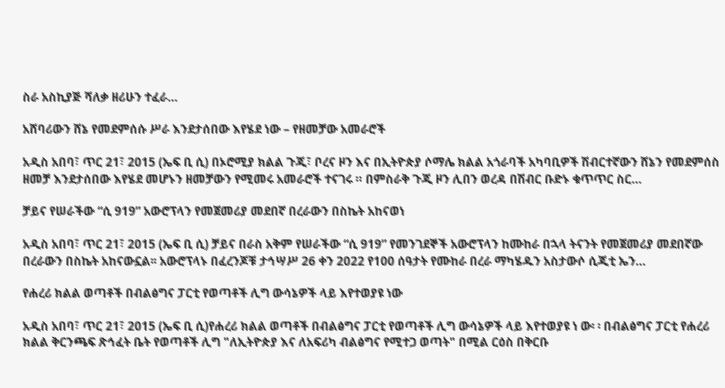ስራ አስኪያጅ ሻለቃ ዘሪሁን ተፈራ…

አሸባሪውን ሸኔ የመደምሰሱ ሥራ እንደታሰበው እየሄደ ነው – የዘመቻው አመራሮች

አዲስ አበባ፣ ጥር 21፣ 2015 (ኤፍ ቢ ሲ) በኦሮሚያ ክልል ጉጂ፣ ቦረና ዞን እና በኢትዮጵያ ሶማሌ ክልል አጎራባች አካባቢዎች ሽብርተኛውን ሸኔን የመደምሰስ ዘመቻ እንደታሰበው እየሄደ መሆኑን ዘመቻውን የሚመሩ አመራሮች ተናገሩ ። በምስራቅ ጉጂ ዞን ሊበን ወረዳ በሽብር ቡድኑ ቁጥጥር ስር…

ቻይና የሠራችው “ሲ 919” አውሮፕላን የመጀመሪያ መደበኛ በረራውን በስኬት አከናወነ

አዲስ አበባ፣ ጥር 21፣ 2015 (ኤፍ ቢ ሲ) ቻይና በራስ አቅም የሠራችው “ሲ 919” የመንገደኞች አውሮፕላን ከሙከራ በኋላ ትናንት የመጀመሪያ መደበኛው በረራውን በስኬት አከናውኗል፡፡ አውሮፕላኑ በፈረንጆቹ ታኅሣሥ 26 ቀን 2022 የ100 ሰዓታት የሙከራ በረራ ማካሄዱን አስታውሶ ሲጂቲ ኤን…

የሐረሪ ክልል ወጣቶች በብልፅግና ፓርቲ የወጣቶች ሊግ ውሳኔዎች ላይ እየተወያዩ ነው

አዲስ አበባ፣ ጥር 21፣ 2015 (ኤፍ ቢ ሲ)የሐረሪ ክልል ወጣቶች በብልፅግና ፓርቲ የወጣቶች ሊግ ውሳኔዎች ላይ እየተወያዩ ነ ው፡ ፡ በብልፅግና ፓርቲ የሐረሪ ክልል ቅርንጫፍ ጽኅፈት ቤት የወጣቶች ሊግ "ለኢትዮጵያ እና ለአፍሪካ ብልፅግና የሚተጋ ወጣት" በሚል ርዕስ በቅርቡ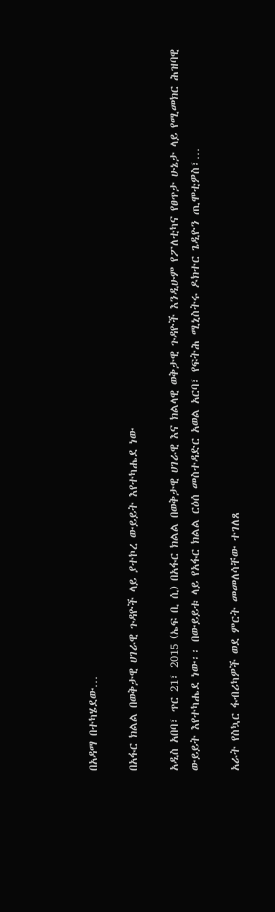በአዳማ በተካሄደው…

በአፋር ክልል በወቅታዊ ሀገራዊ ጉዳዮች ላይ ያተኮረ ውይይት እየተካሔደ ነው

አዲስ አበባ፣ ጥር 21፣ 2015 (ኤፍ ቢ ሲ) በአፋር ክልል በወቅታዊ ሀገራዊ እና ክልላዊ ወቅታዊ ጉዳዮች እንዲሁም የፖለቲካና የፀጥታ ሁኔታ ላይ የሚመክር ሕዝባዊ ውይይት እየተካሔደ ነው፡፡ በውይይቱ ላይ የአፋር ክልል ርዕሰ መስተዳድር አወል አርባ፣ የፍትሕ ሚኒስትሩ ዶክተር ጌዲዮን ጢሞቲዎስ፣…

አራት የስኳር ፋብሪካዎች ወደ ምርት መመለሳቸው ተገለጸ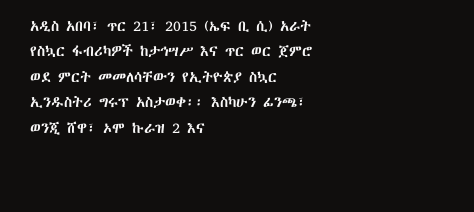አዲስ አበባ፣ ጥር 21፣ 2015 (ኤፍ ቢ ሲ) አራት የስኳር ፋብሪካዎች ከታኅሣሥ እና ጥር ወር ጀምሮ ወደ ምርት መመለሳቸውን የኢትዮጵያ ስኳር ኢንዱስትሪ ግሩፕ አስታወቀ፡፡ እስካሁን ፊንጫ፣ ወንጂ ሸዋ፣ ኦሞ ኩራዝ 2 እና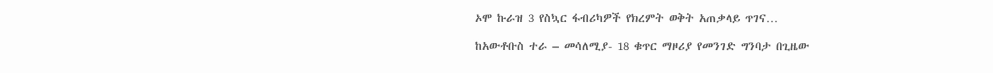ኦሞ ኩራዝ 3 የስኳር ፋብሪካዎች የክረምት ወቅት አጠቃላይ ጥገና…

ከአውቶቡስ ተራ – መሳለሚያ- 18 ቁጥር ማዞሪያ የመንገድ ግንባታ በጊዜው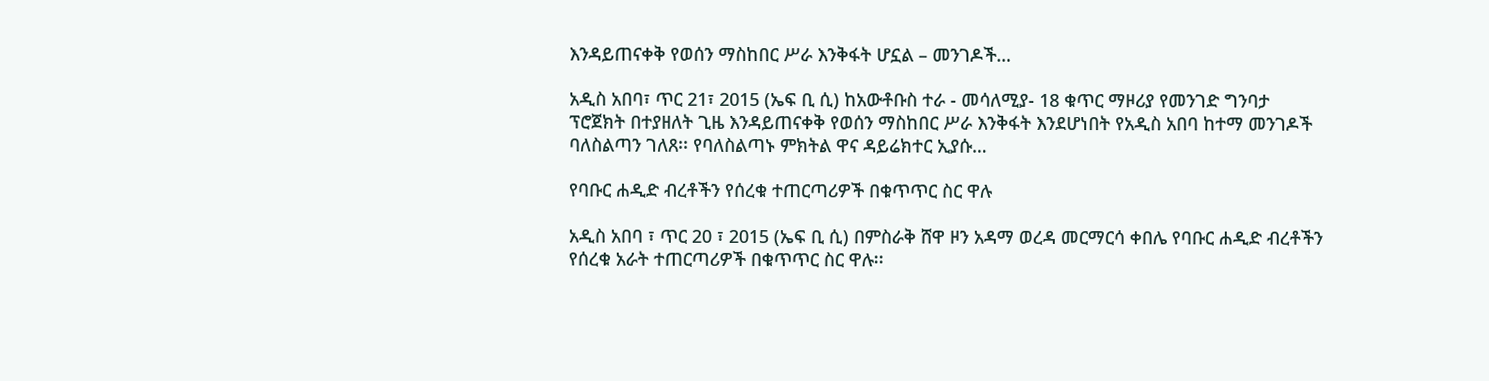እንዳይጠናቀቅ የወሰን ማስከበር ሥራ እንቅፋት ሆኗል – መንገዶች…

አዲስ አበባ፣ ጥር 21፣ 2015 (ኤፍ ቢ ሲ) ከአውቶቡስ ተራ - መሳለሚያ- 18 ቁጥር ማዞሪያ የመንገድ ግንባታ ፕሮጀክት በተያዘለት ጊዜ እንዳይጠናቀቅ የወሰን ማስከበር ሥራ እንቅፋት እንደሆነበት የአዲስ አበባ ከተማ መንገዶች ባለስልጣን ገለጸ፡፡ የባለስልጣኑ ምክትል ዋና ዳይሬክተር ኢያሱ…

የባቡር ሐዲድ ብረቶችን የሰረቁ ተጠርጣሪዎች በቁጥጥር ስር ዋሉ

አዲስ አበባ ፣ ጥር 20 ፣ 2015 (ኤፍ ቢ ሲ) በምስራቅ ሸዋ ዞን አዳማ ወረዳ መርማርሳ ቀበሌ የባቡር ሐዲድ ብረቶችን የሰረቁ አራት ተጠርጣሪዎች በቁጥጥር ስር ዋሉ፡፡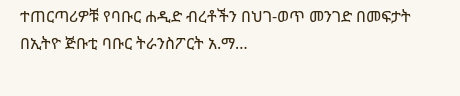ተጠርጣሪዎቹ የባቡር ሐዲድ ብረቶችን በህገ-ወጥ መንገድ በመፍታት በኢትዮ ጅቡቲ ባቡር ትራንስፖርት አ.ማ…